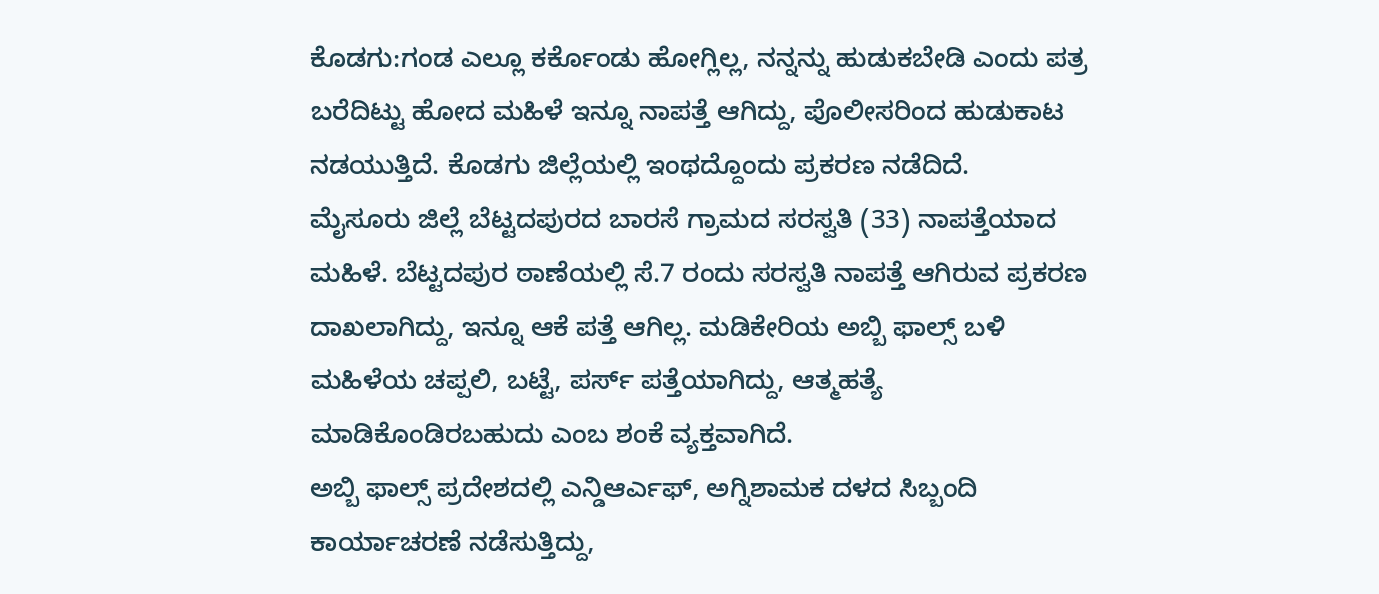ಕೊಡಗು:ಗಂಡ ಎಲ್ಲೂ ಕರ್ಕೊಂಡು ಹೋಗ್ಲಿಲ್ಲ, ನನ್ನನ್ನು ಹುಡುಕಬೇಡಿ ಎಂದು ಪತ್ರ ಬರೆದಿಟ್ಟು ಹೋದ ಮಹಿಳೆ ಇನ್ನೂ ನಾಪತ್ತೆ ಆಗಿದ್ದು, ಪೊಲೀಸರಿಂದ ಹುಡುಕಾಟ ನಡಯುತ್ತಿದೆ. ಕೊಡಗು ಜಿಲ್ಲೆಯಲ್ಲಿ ಇಂಥದ್ದೊಂದು ಪ್ರಕರಣ ನಡೆದಿದೆ.
ಮೈಸೂರು ಜಿಲ್ಲೆ ಬೆಟ್ಟದಪುರದ ಬಾರಸೆ ಗ್ರಾಮದ ಸರಸ್ವತಿ (33) ನಾಪತ್ತೆಯಾದ ಮಹಿಳೆ. ಬೆಟ್ಟದಪುರ ಠಾಣೆಯಲ್ಲಿ ಸೆ.7 ರಂದು ಸರಸ್ವತಿ ನಾಪತ್ತೆ ಆಗಿರುವ ಪ್ರಕರಣ ದಾಖಲಾಗಿದ್ದು, ಇನ್ನೂ ಆಕೆ ಪತ್ತೆ ಆಗಿಲ್ಲ. ಮಡಿಕೇರಿಯ ಅಬ್ಬಿ ಫಾಲ್ಸ್ ಬಳಿ ಮಹಿಳೆಯ ಚಪ್ಪಲಿ, ಬಟ್ಟೆ, ಪರ್ಸ್ ಪತ್ತೆಯಾಗಿದ್ದು, ಆತ್ಮಹತ್ಯೆ ಮಾಡಿಕೊಂಡಿರಬಹುದು ಎಂಬ ಶಂಕೆ ವ್ಯಕ್ತವಾಗಿದೆ.
ಅಬ್ಬಿ ಫಾಲ್ಸ್ ಪ್ರದೇಶದಲ್ಲಿ ಎನ್ಡಿಆರ್ಎಫ್, ಅಗ್ನಿಶಾಮಕ ದಳದ ಸಿಬ್ಬಂದಿ ಕಾರ್ಯಾಚರಣೆ ನಡೆಸುತ್ತಿದ್ದು,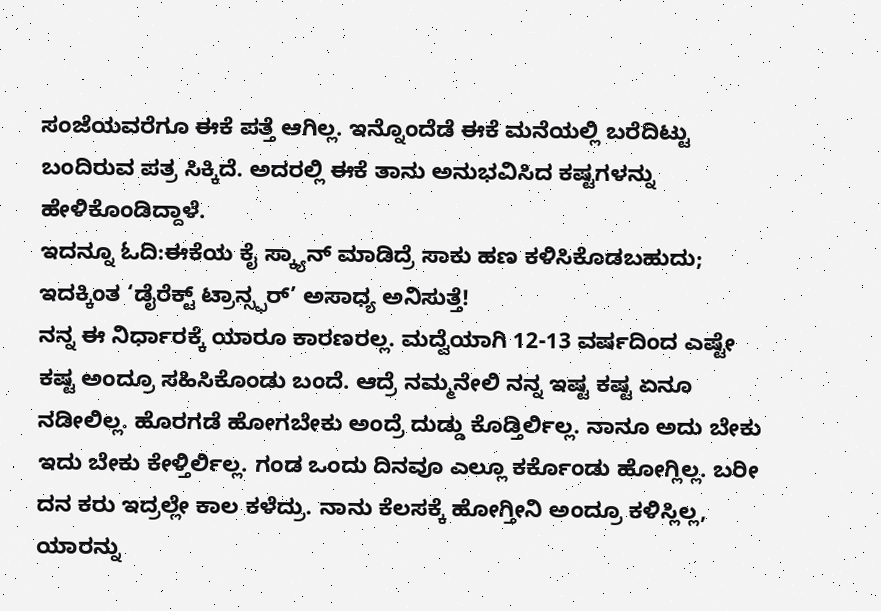ಸಂಜೆಯವರೆಗೂ ಈಕೆ ಪತ್ತೆ ಆಗಿಲ್ಲ. ಇನ್ನೊಂದೆಡೆ ಈಕೆ ಮನೆಯಲ್ಲಿ ಬರೆದಿಟ್ಟು ಬಂದಿರುವ ಪತ್ರ ಸಿಕ್ಕಿದೆ. ಅದರಲ್ಲಿ ಈಕೆ ತಾನು ಅನುಭವಿಸಿದ ಕಷ್ಟಗಳನ್ನು ಹೇಳಿಕೊಂಡಿದ್ದಾಳೆ.
ಇದನ್ನೂ ಓದಿ:ಈಕೆಯ ಕೈ ಸ್ಕ್ಯಾನ್ ಮಾಡಿದ್ರೆ ಸಾಕು ಹಣ ಕಳಿಸಿಕೊಡಬಹುದು; ಇದಕ್ಕಿಂತ ‘ಡೈರೆಕ್ಟ್ ಟ್ರಾನ್ಸ್ಫರ್’ ಅಸಾಧ್ಯ ಅನಿಸುತ್ತೆ!
ನನ್ನ ಈ ನಿರ್ಧಾರಕ್ಕೆ ಯಾರೂ ಕಾರಣರಲ್ಲ. ಮದ್ವೆಯಾಗಿ 12-13 ವರ್ಷದಿಂದ ಎಷ್ಟೇ ಕಷ್ಟ ಅಂದ್ರೂ ಸಹಿಸಿಕೊಂಡು ಬಂದೆ. ಆದ್ರೆ ನಮ್ಮನೇಲಿ ನನ್ನ ಇಷ್ಟ ಕಷ್ಟ ಏನೂ ನಡೀಲಿಲ್ಲ. ಹೊರಗಡೆ ಹೋಗಬೇಕು ಅಂದ್ರೆ ದುಡ್ಡು ಕೊಡ್ತಿರ್ಲಿಲ್ಲ. ನಾನೂ ಅದು ಬೇಕು ಇದು ಬೇಕು ಕೇಳ್ತಿರ್ಲಿಲ್ಲ. ಗಂಡ ಒಂದು ದಿನವೂ ಎಲ್ಲೂ ಕರ್ಕೊಂಡು ಹೋಗ್ಲಿಲ್ಲ. ಬರೀ ದನ ಕರು ಇದ್ರಲ್ಲೇ ಕಾಲ ಕಳೆದ್ರು. ನಾನು ಕೆಲಸಕ್ಕೆ ಹೋಗ್ತೀನಿ ಅಂದ್ರೂ ಕಳಿಸ್ಲಿಲ್ಲ, ಯಾರನ್ನು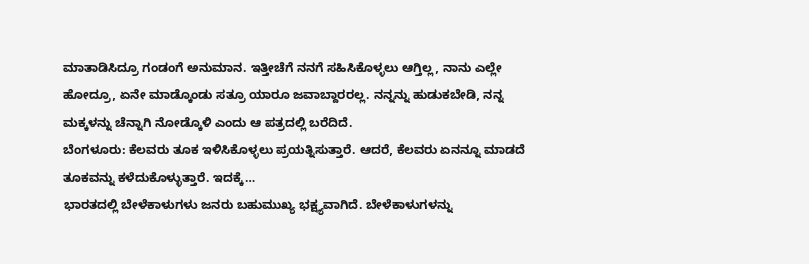ಮಾತಾಡಿಸಿದ್ರೂ ಗಂಡಂಗೆ ಅನುಮಾನ. ಇತ್ತೀಚೆಗೆ ನನಗೆ ಸಹಿಸಿಕೊಳ್ಳಲು ಆಗ್ತಿಲ್ಲ, ನಾನು ಎಲ್ಲೇ ಹೋದ್ರೂ, ಏನೇ ಮಾಡ್ಕೊಂಡು ಸತ್ರೂ ಯಾರೂ ಜವಾಬ್ದಾರರಲ್ಲ. ನನ್ನನ್ನು ಹುಡುಕಬೇಡಿ, ನನ್ನ ಮಕ್ಕಳನ್ನು ಚೆನ್ನಾಗಿ ನೋಡ್ಕೊಳಿ ಎಂದು ಆ ಪತ್ರದಲ್ಲಿ ಬರೆದಿದೆ.
ಬೆಂಗಳೂರು: ಕೆಲವರು ತೂಕ ಇಳಿಸಿಕೊಳ್ಳಲು ಪ್ರಯತ್ನಿಸುತ್ತಾರೆ. ಆದರೆ, ಕೆಲವರು ಏನನ್ನೂ ಮಾಡದೆ ತೂಕವನ್ನು ಕಳೆದುಕೊಳ್ಳುತ್ತಾರೆ. ಇದಕ್ಕೆ…
ಭಾರತದಲ್ಲಿ ಬೇಳೆಕಾಳುಗಳು ಜನರು ಬಹುಮುಖ್ಯ ಭಕ್ಷ್ಯವಾಗಿದೆ. ಬೇಳೆಕಾಳುಗಳನ್ನು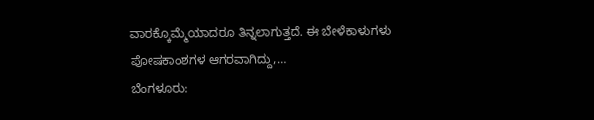ವಾರಕ್ಕೊಮ್ಮೆಯಾದರೂ ತಿನ್ನಲಾಗುತ್ತದೆ. ಈ ಬೇಳೆಕಾಳುಗಳು ಪೋಷಕಾಂಶಗಳ ಆಗರವಾಗಿದ್ದು,…
ಬೆಂಗಳೂರು: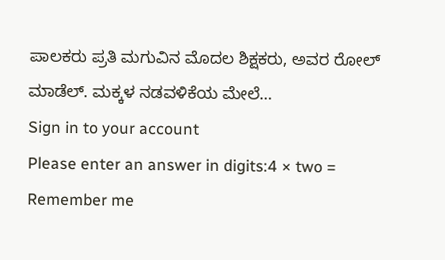ಪಾಲಕರು ಪ್ರತಿ ಮಗುವಿನ ಮೊದಲ ಶಿಕ್ಷಕರು, ಅವರ ರೋಲ್ ಮಾಡೆಲ್. ಮಕ್ಕಳ ನಡವಳಿಕೆಯ ಮೇಲೆ…
Sign in to your account
Please enter an answer in digits:4 × two =
Remember me